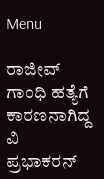Menu

ರಾಜೀವ್‌ ಗಾಂಧಿ ಹತ್ಯೆಗೆ ಕಾರಣನಾಗಿದ್ದ ವಿ ಪ್ರಭಾಕರನ್‌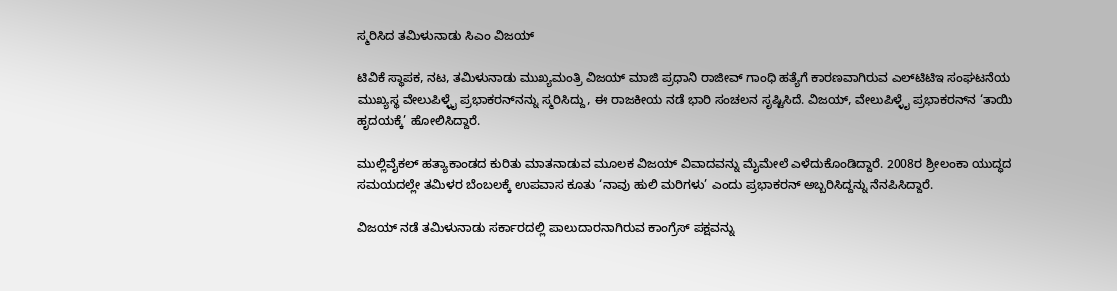ಸ್ಮರಿಸಿದ ತಮಿಳುನಾಡು ಸಿಎಂ ವಿಜಯ್‌

ಟಿವಿಕೆ ಸ್ಥಾಪಕ, ನಟ, ತಮಿಳುನಾಡು ಮುಖ್ಯಮಂತ್ರಿ ವಿಜಯ್ ಮಾಜಿ ಪ್ರಧಾನಿ ರಾಜೀವ್ ಗಾಂಧಿ ಹತ್ಯೆಗೆ ಕಾರಣವಾಗಿರುವ ಎಲ್‌ಟಿಟಿಇ ಸಂಘಟನೆಯ ಮುಖ್ಯಸ್ಥ ವೇಲುಪಿಳ್ಳೈ ಪ್ರಭಾಕರನ್‌ನನ್ನು ಸ್ಮರಿಸಿದ್ದು, ಈ ರಾಜಕೀಯ ನಡೆ ಭಾರಿ ಸಂಚಲನ ಸೃಷ್ಟಿಸಿದೆ. ವಿಜಯ್, ವೇಲುಪಿಳ್ಳೈ ಪ್ರಭಾಕರನ್‌ನ ‘ತಾಯಿ ಹೃದಯಕ್ಕೆ’ ಹೋಲಿಸಿದ್ದಾರೆ.

ಮುಲ್ಲಿವೈಕಲ್ ಹತ್ಯಾಕಾಂಡದ ಕುರಿತು ಮಾತನಾಡುವ ಮೂಲಕ ವಿಜಯ್‌ ವಿವಾದವನ್ನು ಮೈಮೇಲೆ ಎಳೆದುಕೊಂಡಿದ್ದಾರೆ. 2008ರ ಶ್ರೀಲಂಕಾ ಯುದ್ಧದ ಸಮಯದಲ್ಲೇ ತಮಿಳರ ಬೆಂಬಲಕ್ಕೆ ಉಪವಾಸ ಕೂತು ‘ನಾವು ಹುಲಿ ಮರಿಗಳು’ ಎಂದು ಪ್ರಭಾಕರನ್‌ ಅಬ್ಬರಿಸಿದ್ದನ್ನು ನೆನಪಿಸಿದ್ದಾರೆ.

ವಿಜಯ್ ನಡೆ ತಮಿಳುನಾಡು ಸರ್ಕಾರದಲ್ಲಿ ಪಾಲುದಾರನಾಗಿರುವ ಕಾಂಗ್ರೆಸ್ ಪಕ್ಷವನ್ನು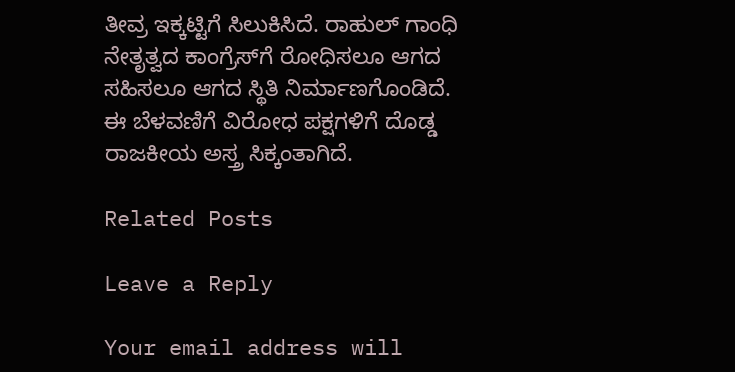ತೀವ್ರ ಇಕ್ಕಟ್ಟಿಗೆ ಸಿಲುಕಿಸಿದೆ. ರಾಹುಲ್ ಗಾಂಧಿ ನೇತೃತ್ವದ ಕಾಂಗ್ರೆಸ್‌ಗೆ ರೋಧಿಸಲೂ ಆಗದ ಸಹಿಸಲೂ ಆಗದ ಸ್ಥಿತಿ ನಿರ್ಮಾಣಗೊಂಡಿದೆ. ಈ ಬೆಳವಣಿಗೆ ವಿರೋಧ ಪಕ್ಷಗಳಿಗೆ ದೊಡ್ಡ ರಾಜಕೀಯ ಅಸ್ತ್ರ ಸಿಕ್ಕಂತಾಗಿದೆ.

Related Posts

Leave a Reply

Your email address will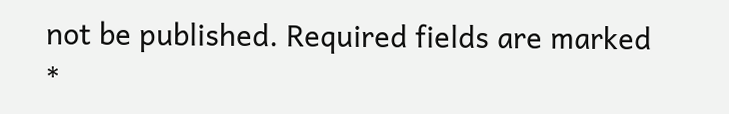not be published. Required fields are marked *